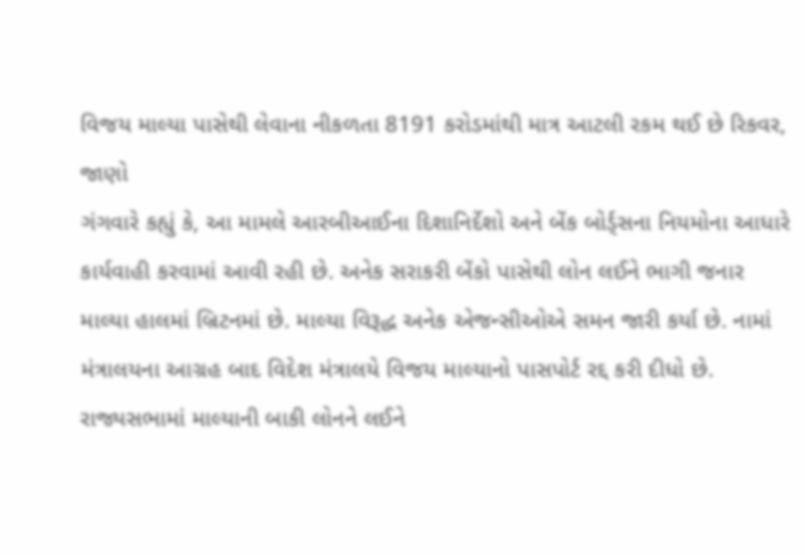વિજય માલ્યા પાસેથી લેવાના નીકળતા 8191 કરોડમાંથી માત્ર આટલી રકમ થઈ છે રિકવર, જાણો
ગંગવારે કહ્યું કે, આ મામલે આરબીઆઈના દિશાનિર્દેશો અને બેંક બોર્ડ્સના નિયમોના આધારે કાર્યવાહી કરવામાં આવી રહી છે. અનેક સરાકરી બેંકો પાસેથી લોન લઈને ભાગી જનાર માલ્યા હાલમાં બ્રિટનમાં છે. માલ્યા વિરૂદ્ધ અનેક એજન્સીઓએ સમન જારી કર્યા છે. નામાં મંત્રાલયના આગ્રહ બાદ વિદેશ મંત્રાલયે વિજય માલ્યાનો પાસપોર્ટ રદ્દ કરી દીધો છે.
રાજ્યસભામાં માલ્યાની બાકી લોનને લઈને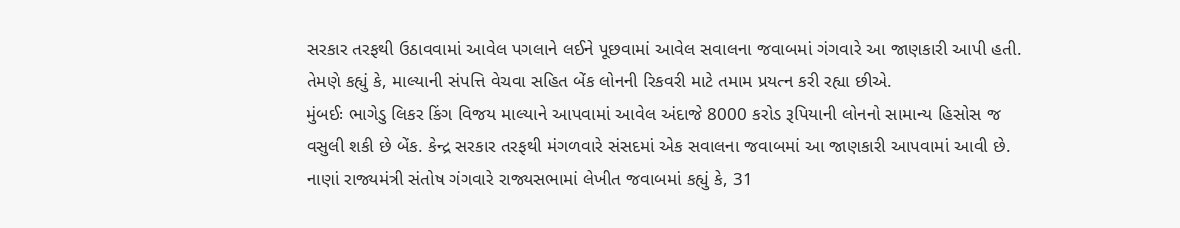સરકાર તરફથી ઉઠાવવામાં આવેલ પગલાને લઈને પૂછવામાં આવેલ સવાલના જવાબમાં ગંગવારે આ જાણકારી આપી હતી. તેમણે કહ્યું કે, માલ્યાની સંપત્તિ વેચવા સહિત બેંક લોનની રિકવરી માટે તમામ પ્રયત્ન કરી રહ્યા છીએ.
મુંબઈઃ ભાગેડુ લિકર કિંગ વિજય માલ્યાને આપવામાં આવેલ અંદાજે 8000 કરોડ રૂપિયાની લોનનો સામાન્ય હિસોસ જ વસુલી શકી છે બેંક. કેન્દ્ર સરકાર તરફથી મંગળવારે સંસદમાં એક સવાલના જવાબમાં આ જાણકારી આપવામાં આવી છે.
નાણાં રાજ્યમંત્રી સંતોષ ગંગવારે રાજ્યસભામાં લેખીત જવાબમાં કહ્યું કે, 31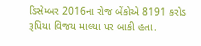ડિસેમ્બર 2016ના રોજ બેંકોએ 8191 કરોડ રૂપિયા વિજય માલ્યા પર બાકી હતા.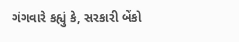ગંગવારે કહ્યું કે, સરકારી બેંકો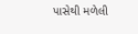પાસેથી મળેલી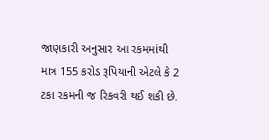જાણકારી અનુસાર આ રકમમાંથી માત્ર 155 કરોડ રૂપિયાની એટલે કે 2 ટકા રકમની જ રિકવરી થઈ શકી છે.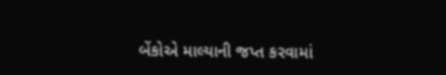બેંકોએ માલ્યાની જપ્ત કરવામાં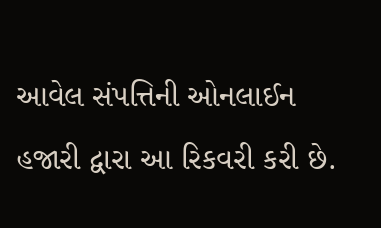આવેલ સંપત્તિની ઓનલાઈન હજારી દ્વારા આ રિકવરી કરી છે.